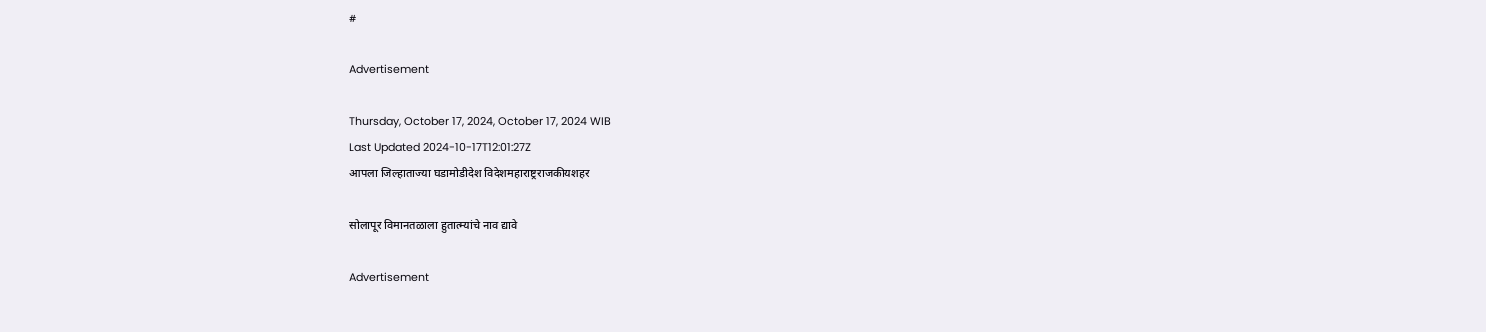#

Advertisement

Thursday, October 17, 2024, October 17, 2024 WIB
Last Updated 2024-10-17T12:01:27Z
आपला जिल्हाताज्या घडामोडीदेश विदेशमहाराष्ट्रराजकीयशहर

सोलापूर विमानतळाला हुतात्म्यांचे नाव द्यावे

Advertisement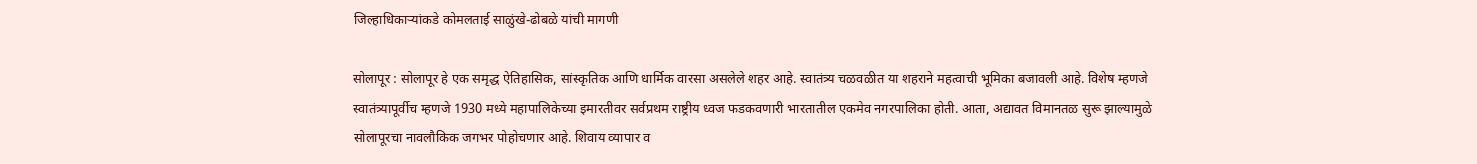जिल्हाधिकाऱ्यांकडे कोमलताई साळुंखे-ढोबळे यांची मागणी

सोलापूर : सोलापूर हे एक समृद्ध ऐतिहासिक, सांस्कृतिक आणि धार्मिक वारसा असलेले शहर आहे. स्वातंत्र्य चळवळीत या शहराने महत्वाची भूमिका बजावली आहे. विशेष म्हणजे स्वातंत्र्यापूर्वीच म्हणजे 1930 मध्ये महापालिकेच्या इमारतीवर सर्वप्रथम राष्ट्रीय ध्वज फडकवणारी भारतातील एकमेव नगरपालिका होती. आता, अद्यावत विमानतळ सुरू झाल्यामुळे सोलापूरचा नावलौकिक जगभर पोहोचणार आहे. शिवाय व्यापार व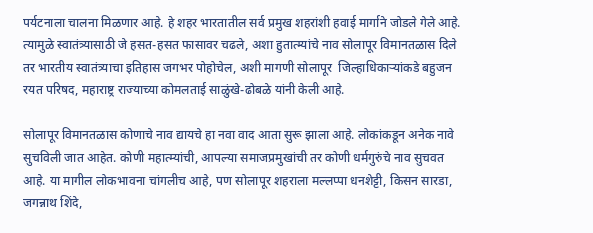पर्यटनाला चालना मिळणार आहे. हे शहर भारतातील सर्व प्रमुख शहरांशी हवाई मार्गाने जोडले गेले आहे. त्यामुळे स्वातंत्र्यासाठी जे हसत-हसत फासावर चढले, अशा हुतात्म्यांचे नाव सोलापूर विमानतळास दिले तर भारतीय स्वातंत्र्याचा इतिहास जगभर पोहोचेल, अशी मागणी सोलापूर  जिल्हाधिकाऱ्यांकडे बहुजन रयत परिषद, महाराष्ट्र राज्याच्या कोमलताई साळुंखे-ढोबळे यांनी केली आहे.

सोलापूर विमानतळास कोणाचे नाव द्यायचे हा नवा वाद आता सुरू झाला आहे. लोकांकडून अनेक नावे सुचविली जात आहेत. कोणी महात्म्यांची, आपल्या समाजप्रमुखांची तर कोणी धर्मगुरुंचे नाव सुचवत आहे. या मागील लोकभावना चांगलीच आहे, पण सोलापूर शहराला मल्लप्पा धनशेट्टी, किसन सारडा, जगन्नाथ शिंदे,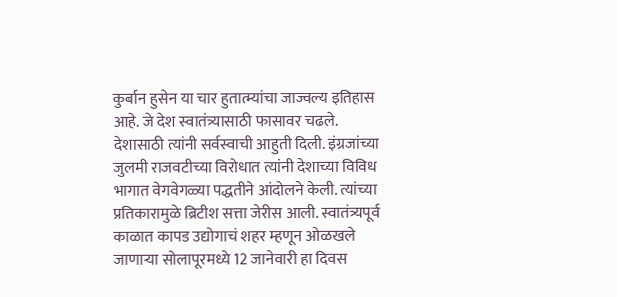कुर्बान हुसेन या चार हुतात्म्यांचा जाज्वल्य इतिहास आहे. जे देश स्वातंत्र्यासाठी फासावर चढले. देशासाठी त्यांनी सर्वस्वाची आहुती दिली. इंग्रजांच्या जुलमी राजवटीच्या विरोधात त्यांनी देशाच्या विविध भागात वेगवेगळ्या पद्धतीने आंदोलने केली. त्यांच्या प्रतिकारामुळे ब्रिटीश सत्ता जेरीस आली. स्वातंत्र्यपूर्व काळात कापड उद्योगाचं शहर म्हणून ओळखले जाणाऱ्या सोलापूरमध्ये 12 जानेवारी हा दिवस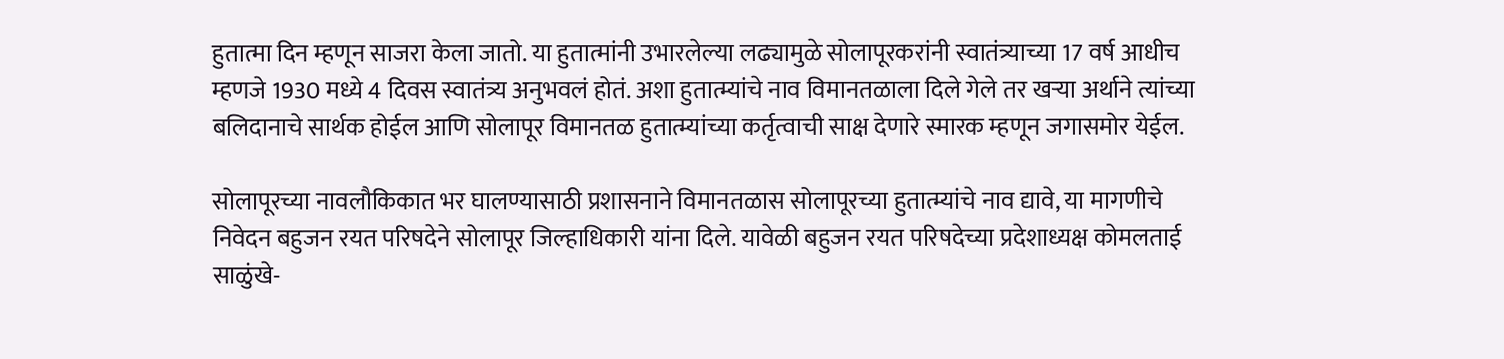हुतात्मा दिन म्हणून साजरा केला जातो. या हुतात्मांनी उभारलेल्या लढ्यामुळे सोलापूरकरांनी स्वातंत्र्याच्या 17 वर्ष आधीच म्हणजे 1930 मध्ये 4 दिवस स्वातंत्र्य अनुभवलं होतं. अशा हुतात्म्यांचे नाव विमानतळाला दिले गेले तर खऱ्या अर्थाने त्यांच्या बलिदानाचे सार्थक होईल आणि सोलापूर विमानतळ हुतात्म्यांच्या कर्तृत्वाची साक्ष देणारे स्मारक म्हणून जगासमोर येईल.

सोलापूरच्या नावलौकिकात भर घालण्यासाठी प्रशासनाने विमानतळास सोलापूरच्या हुतात्म्यांचे नाव द्यावे, या मागणीचे निवेदन बहुजन रयत परिषदेने सोलापूर जिल्हाधिकारी यांना दिले. यावेळी बहुजन रयत परिषदेच्या प्रदेशाध्यक्ष कोमलताई साळुंखे-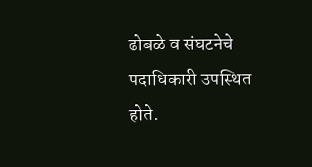ढोबळे व संघटनेचे पदाधिकारी उपस्थित होते.